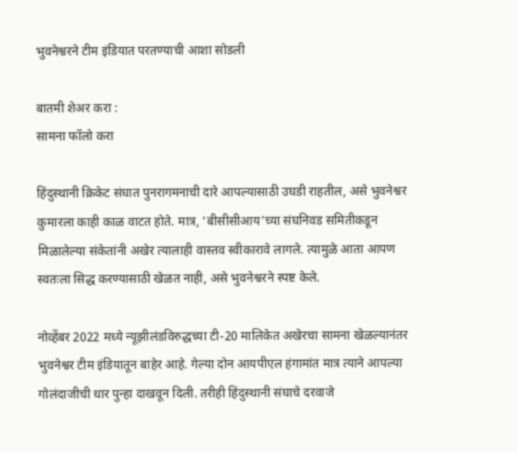भुवनेश्वरने टीम इंडियात परतण्याची आशा सोडली

बातमी शेअर करा :
सामना फॉलो करा

हिंदुस्थानी क्रिकेट संघात पुनरागमनाची दारे आपल्यासाठी उघडी राहतील, असे भुवनेश्वर कुमारला काही काळ वाटत होते. मात्र, ‘बीसीसीआय’च्या संघनिवड समितीकडून मिळालेल्या संकेतांनी अखेर त्यालाही वास्तव स्वीकारावे लागले. त्यामुळे आता आपण स्वतःला सिद्ध करण्यासाठी खेळत नाही, असे भुवनेश्वरने स्पष्ट केले.

नोव्हेंबर 2022 मध्ये न्यूझीलंडविरुद्धच्या टी-20 मालिकेत अखेरचा सामना खेळल्यानंतर भुवनेश्वर टीम इंडियातून बाहेर आहे. गेल्या दोन आयपीएल हंगामांत मात्र त्याने आपल्या गोलंदाजीची धार पुन्हा दाखवून दिली. तरीही हिंदुस्थानी संघाचे दरवाजे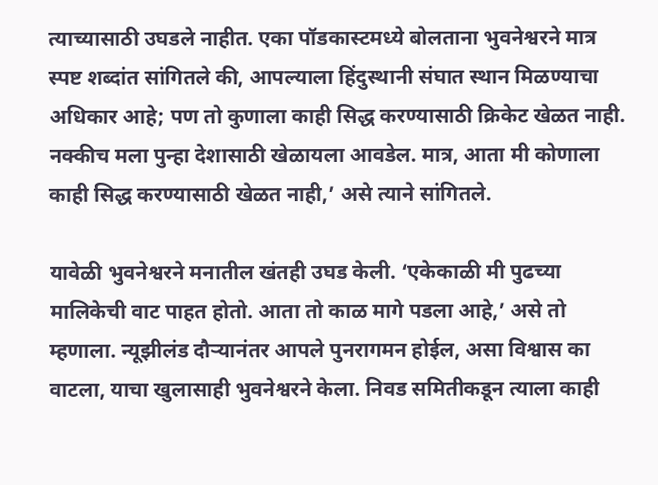त्याच्यासाठी उघडले नाहीत. एका पॉडकास्टमध्ये बोलताना भुवनेश्वरने मात्र स्पष्ट शब्दांत सांगितले की, आपल्याला हिंदुस्थानी संघात स्थान मिळण्याचा अधिकार आहे; पण तो कुणाला काही सिद्ध करण्यासाठी क्रिकेट खेळत नाही. नक्कीच मला पुन्हा देशासाठी खेळायला आवडेल. मात्र, आता मी कोणाला काही सिद्ध करण्यासाठी खेळत नाही,’ असे त्याने सांगितले.

यावेळी भुवनेश्वरने मनातील खंतही उघड केली. ‘एकेकाळी मी पुढच्या मालिकेची वाट पाहत होतो. आता तो काळ मागे पडला आहे,’ असे तो म्हणाला. न्यूझीलंड दौऱ्यानंतर आपले पुनरागमन होईल, असा विश्वास का वाटला, याचा खुलासाही भुवनेश्वरने केला. निवड समितीकडून त्याला काही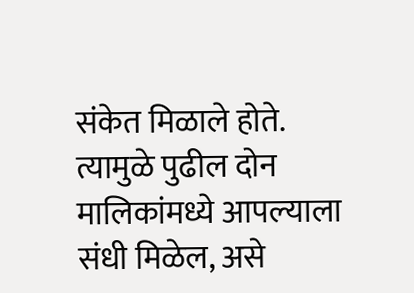संकेत मिळाले होते. त्यामुळे पुढील दोन मालिकांमध्ये आपल्याला संधी मिळेल, असे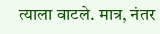त्याला वाटले. मात्र, नंतर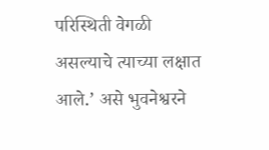परिस्थिती वेगळी असल्याचे त्याच्या लक्षात आले.’ असे भुवनेश्वरने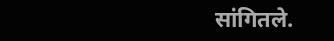सांगितले.